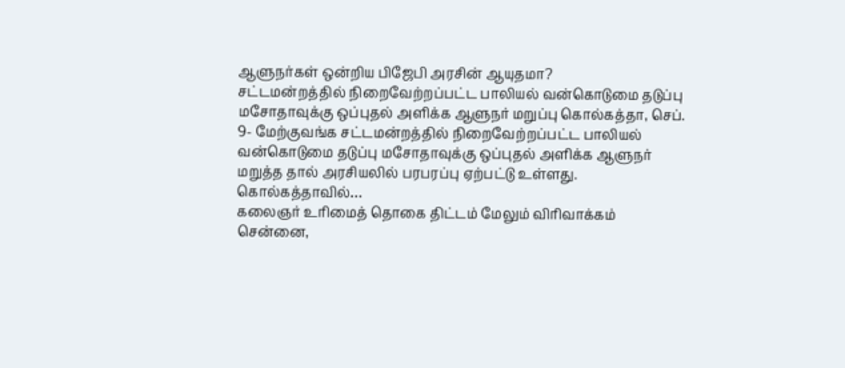ஆளுநர்கள் ஒன்றிய பிஜேபி அரசின் ஆயுதமா?
சட்டமன்றத்தில் நிறைவேற்றப்பட்ட பாலியல் வன்கொடுமை தடுப்பு மசோதாவுக்கு ஒப்புதல் அளிக்க ஆளுநர் மறுப்பு கொல்கத்தா, செப். 9- மேற்குவங்க சட்டமன்றத்தில் நிறைவேற்றப்பட்ட பாலியல் வன்கொடுமை தடுப்பு மசோதாவுக்கு ஒப்புதல் அளிக்க ஆளுநர் மறுத்த தால் அரசியலில் பரபரப்பு ஏற்பட்டு உள்ளது. கொல்கத்தாவில்…
கலைஞர் உரிமைத் தொகை திட்டம் மேலும் விரிவாக்கம்
சென்னை,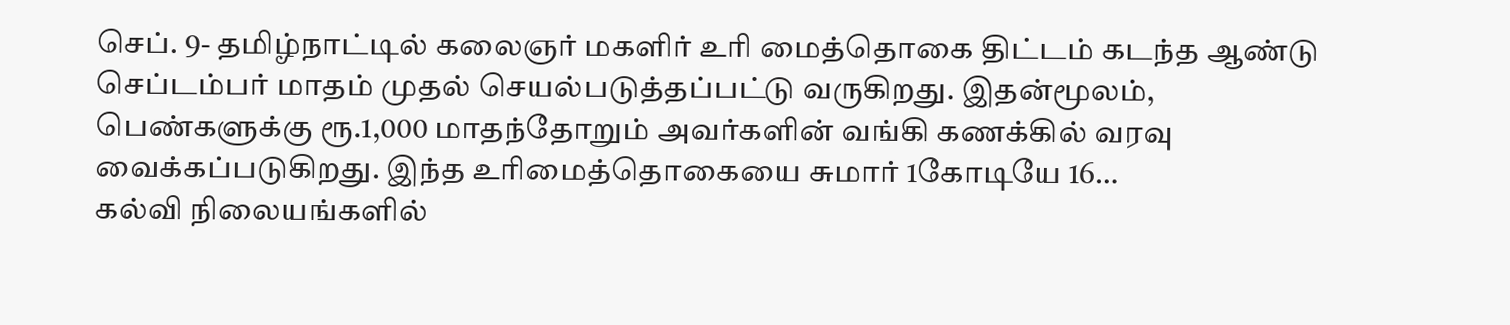செப். 9- தமிழ்நாட்டில் கலைஞர் மகளிர் உரி மைத்தொகை திட்டம் கடந்த ஆண்டு செப்டம்பர் மாதம் முதல் செயல்படுத்தப்பட்டு வருகிறது. இதன்மூலம், பெண்களுக்கு ரூ.1,000 மாதந்தோறும் அவர்களின் வங்கி கணக்கில் வரவு வைக்கப்படுகிறது. இந்த உரிமைத்தொகையை சுமார் 1கோடியே 16…
கல்வி நிலையங்களில்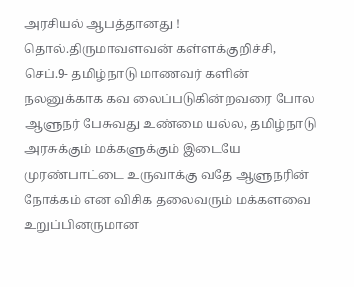அரசியல் ஆபத்தானது !
தொல்.திருமாவளவன் கள்ளக்குறிச்சி, செப்.9- தமிழ்நாடு மாணவர் களின் நலனுக்காக கவ லைப்படுகின்றவரை போல ஆளுநர் பேசுவது உண்மை யல்ல, தமிழ்நாடு அரசுக்கும் மக்களுக்கும் இடையே முரண்பாட்டை உருவாக்கு வதே ஆளுநரின் நோக்கம் என விசிக தலைவரும் மக்களவை உறுப்பினருமான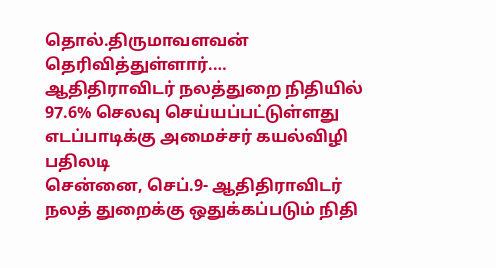தொல்.திருமாவளவன் தெரிவித்துள்ளார்.…
ஆதிதிராவிடர் நலத்துறை நிதியில் 97.6% செலவு செய்யப்பட்டுள்ளது எடப்பாடிக்கு அமைச்சர் கயல்விழி பதிலடி
சென்னை, செப்.9- ஆதிதிராவிடர் நலத் துறைக்கு ஒதுக்கப்படும் நிதி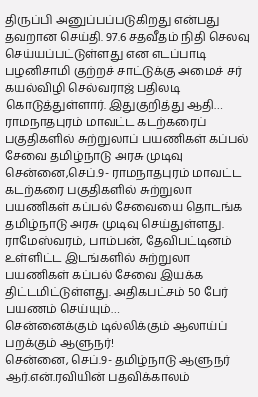திருப்பி அனுப்பப்படுகிறது என்பது தவறான செய்தி. 97.6 சதவீதம் நிதி செலவு செய்யப்பட்டுள்ளது என எடப்பாடி பழனிசாமி குற்றச் சாட்டுக்கு அமைச் சர் கயல்விழி செல்வராஜ் பதிலடி கொடுத்துள்ளார். இதுகுறித்து ஆதி…
ராமநாதபுரம் மாவட்ட கடற்கரைப் பகுதிகளில் சுற்றுலாப் பயணிகள் கப்பல் சேவை தமிழ்நாடு அரசு முடிவு
சென்னை,செப்.9- ராமநாதபுரம் மாவட்ட கடற்கரை பகுதிகளில் சுற்றுலா பயணிகள் கப்பல் சேவையை தொடங்க தமிழ்நாடு அரசு முடிவு செய்துள்ளது. ராமேஸ்வரம், பாம்பன், தேவிபட்டினம் உள்ளிட்ட இடங்களில் சுற்றுலா பயணிகள் கப்பல் சேவை இயக்க திட்டமிட்டுள்ளது. அதிகபட்சம் 50 பேர் பயணம் செய்யும்…
சென்னைக்கும் டில்லிக்கும் ஆலாய்ப் பறக்கும் ஆளுநர்!
சென்னை, செப்.9- தமிழ்நாடு ஆளுநர் ஆர்.என்.ரவியின் பதவிக்காலம்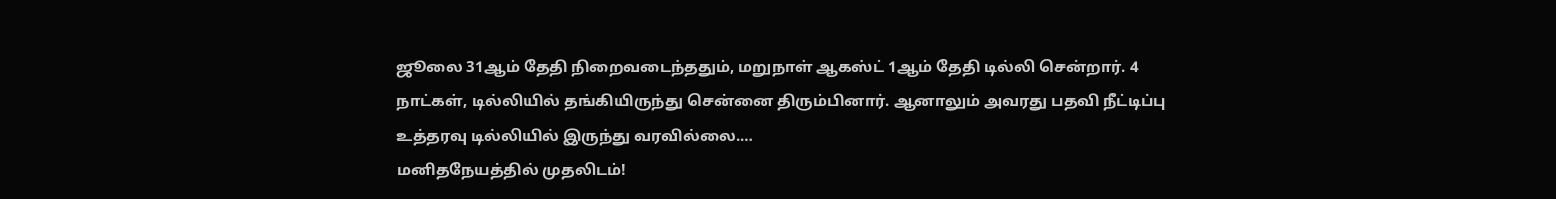ஜூலை 31ஆம் தேதி நிறைவடைந்ததும், மறுநாள் ஆகஸ்ட் 1ஆம் தேதி டில்லி சென்றார். 4 நாட்கள், டில்லியில் தங்கியிருந்து சென்னை திரும்பினார். ஆனாலும் அவரது பதவி நீட்டிப்பு உத்தரவு டில்லியில் இருந்து வரவில்லை.…
மனிதநேயத்தில் முதலிடம்!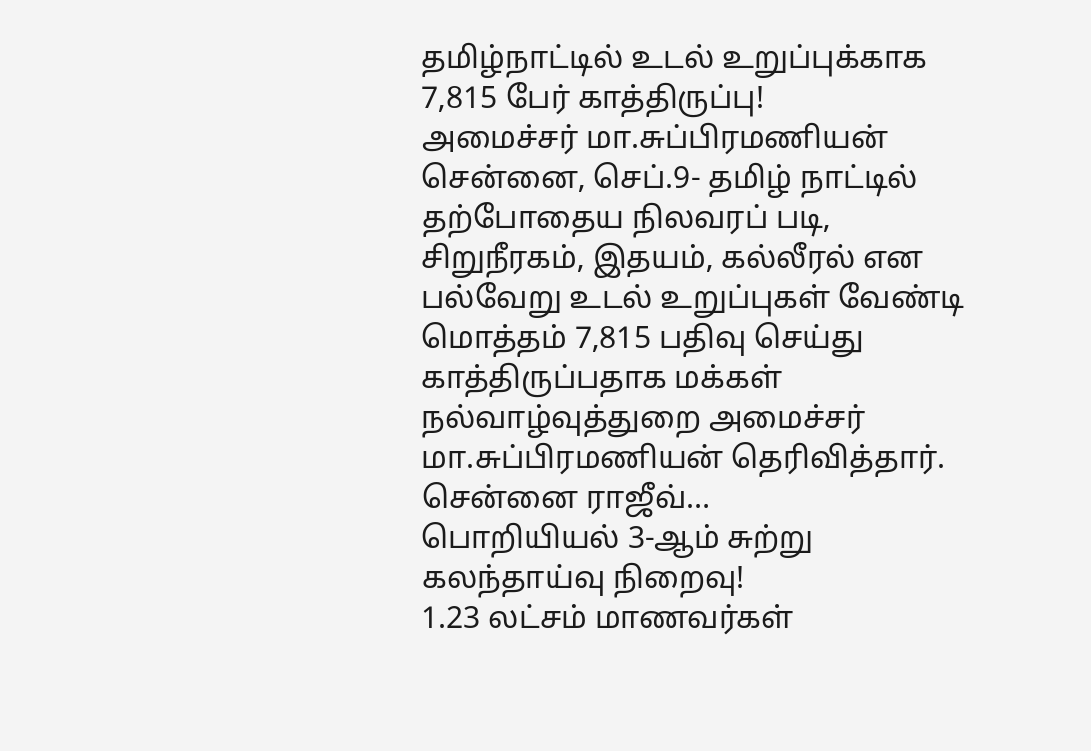தமிழ்நாட்டில் உடல் உறுப்புக்காக 7,815 பேர் காத்திருப்பு!
அமைச்சர் மா.சுப்பிரமணியன் சென்னை, செப்.9- தமிழ் நாட்டில் தற்போதைய நிலவரப் படி, சிறுநீரகம், இதயம், கல்லீரல் என பல்வேறு உடல் உறுப்புகள் வேண்டி மொத்தம் 7,815 பதிவு செய்து காத்திருப்பதாக மக்கள் நல்வாழ்வுத்துறை அமைச்சர் மா.சுப்பிரமணியன் தெரிவித்தார். சென்னை ராஜீவ்…
பொறியியல் 3-ஆம் சுற்று கலந்தாய்வு நிறைவு!
1.23 லட்சம் மாணவர்கள்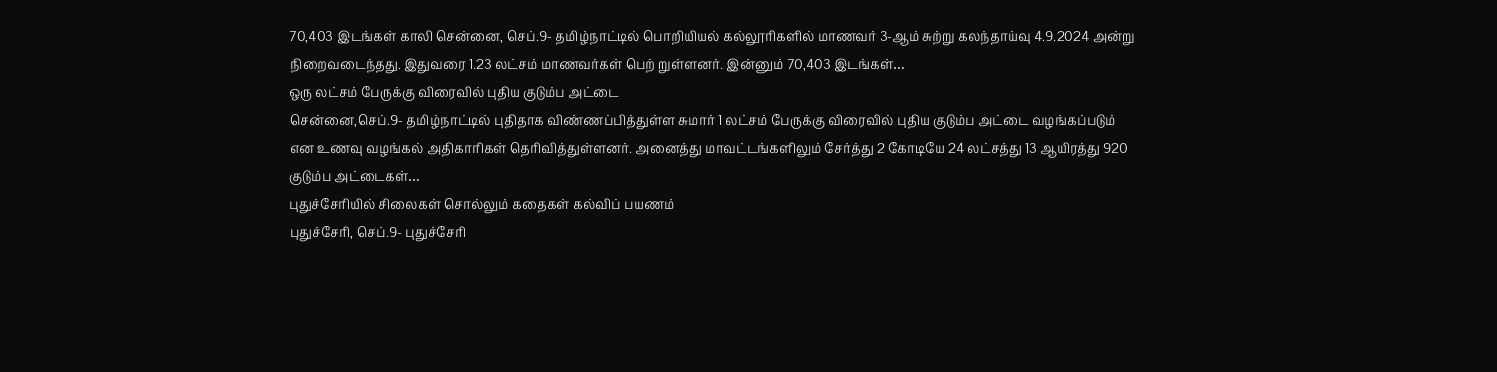70,403 இடங்கள் காலி சென்னை, செப்.9- தமிழ்நாட்டில் பொறியியல் கல்லூரிகளில் மாணவர் 3-ஆம் சுற்று கலந்தாய்வு 4.9.2024 அன்று நிறைவடைந்தது. இதுவரை 1.23 லட்சம் மாணவர்கள் பெற் றுள்ளனர். இன்னும் 70,403 இடங்கள்…
ஒரு லட்சம் பேருக்கு விரைவில் புதிய குடும்ப அட்டை
சென்னை,செப்.9- தமிழ்நாட்டில் புதிதாக விண்ணப்பித்துள்ள சுமார் 1 லட்சம் பேருக்கு விரைவில் புதிய குடும்ப அட்டை வழங்கப்படும் என உணவு வழங்கல் அதிகாரிகள் தெரிவித்துள்ளனர். அனைத்து மாவட்டங்களிலும் சேர்த்து 2 கோடியே 24 லட்சத்து 13 ஆயிரத்து 920 குடும்ப அட்டைகள்…
புதுச்சேரியில் சிலைகள் சொல்லும் கதைகள் கல்விப் பயணம்
புதுச்சேரி, செப்.9- புதுச்சேரி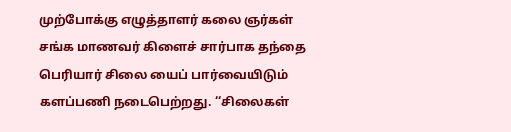முற்போக்கு எழுத்தாளர் கலை ஞர்கள் சங்க மாணவர் கிளைச் சார்பாக தந்தை பெரியார் சிலை யைப் பார்வையிடும் களப்பணி நடைபெற்றது. ‘‘சிலைகள்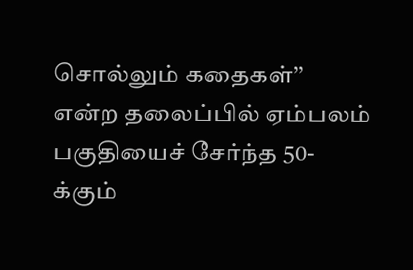சொல்லும் கதைகள்’’ என்ற தலைப்பில் ஏம்பலம் பகுதியைச் சேர்ந்த 50-க்கும்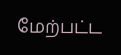மேற்பட்ட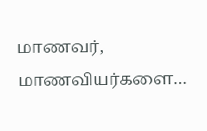மாணவர், மாணவியர்களை…